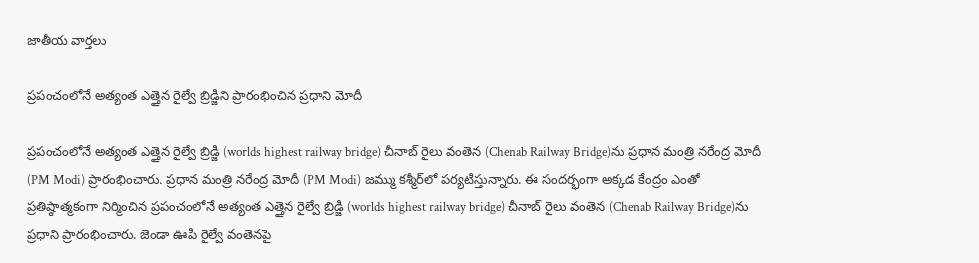జాతీయ వార్తలు

ప్రపంచంలోనే అత్యంత ఎత్తైన రైల్వే బ్రిడ్జిని ప్రారంభించిన ప్రధాని మోదీ

ప్రపంచంలోనే అత్యంత ఎత్తైన రైల్వే బ్రిడ్జి (worlds highest railway bridge) చీనాబ్ రైలు వంతెన (Chenab Railway Bridge)ను ప్రధాన మంత్రి నరేంద్ర మోదీ (PM Modi) ప్రారంభించారు. ప్రధాన మంత్రి నరేంద్ర మోదీ (PM Modi) జమ్ము కశ్మీర్‌లో పర్యటిస్తున్నారు. ఈ సందర్భంగా అక్కడ కేంద్రం ఎంతో ప్రతిష్ఠాత్మకంగా నిర్మించిన ప్రపంచంలోనే అత్యంత ఎత్తైన రైల్వే బ్రిడ్జి (worlds highest railway bridge) చీనాబ్ రైలు వంతెన (Chenab Railway Bridge)ను ప్రధాని ప్రారంభించారు. జెండా ఊపి రైల్వే వంతెనపై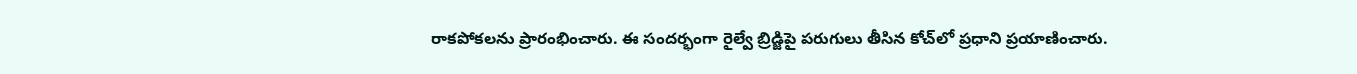రాకపోకలను ప్రారంభించారు. ఈ సందర్భంగా రైల్వే బ్రిడ్జిపై పరుగులు తీసిన కోచ్‌లో ప్రధాని ప్రయాణించారు.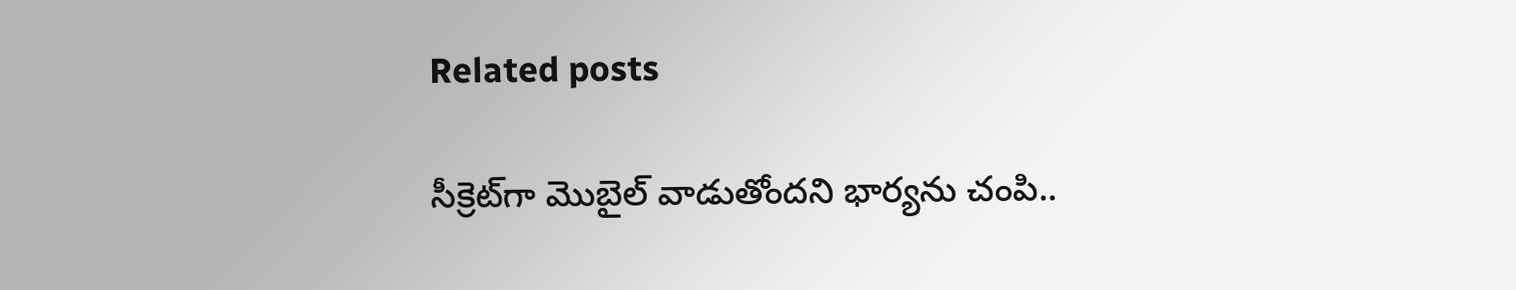Related posts

సీక్రెట్‌గా మొబైల్ వాడుతోందని భార్యను చంపి..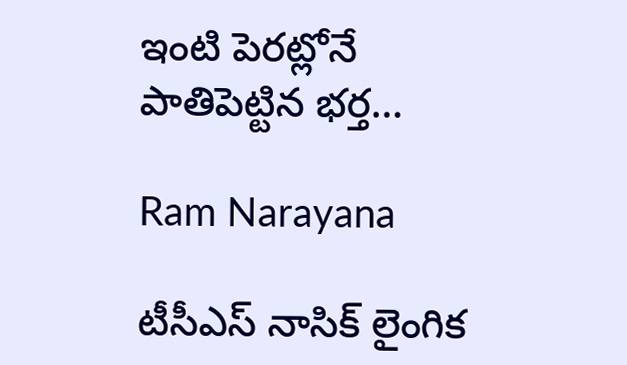ఇంటి పెరట్లోనే పాతిపెట్టిన భర్త…

Ram Narayana

టీసీఎస్ నాసిక్ లైంగిక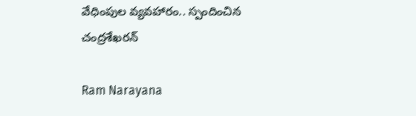వేధింపుల వ్యవహారం.. స్పందించిన చంద్రశేఖరన్

Ram Narayana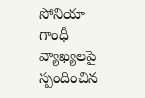సోనియా గాంధీ వ్యాఖ్యలపై స్పందించిన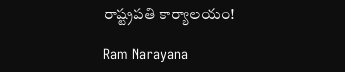రాష్ట్రపతి కార్యాలయం!

Ram Narayana